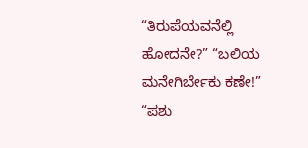“ತಿರುಪೆಯವನೆಲ್ಲಿ ಹೋದನೇ?” “ಬಲಿಯ ಮನೇಗಿರ್ಬೇಕು ಕಣೇ!”
“ಪಶು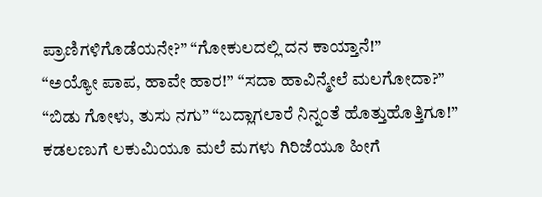ಪ್ರಾಣಿಗಳಿಗೊಡೆಯನೇ?” “ಗೋಕುಲದಲ್ಲಿ ದನ ಕಾಯ್ತಾನೆ!”
“ಅಯ್ಯೋ ಪಾಪ, ಹಾವೇ ಹಾರ!” “ಸದಾ ಹಾವಿನ್ಮೇಲೆ ಮಲಗೋದಾ?”
“ಬಿಡು ಗೋಳು, ತುಸು ನಗು” “ಬದ್ಲಾಗಲಾರೆ ನಿನ್ನಂತೆ ಹೊತ್ತುಹೊತ್ತಿಗೂ!”
ಕಡಲಣುಗೆ ಲಕುಮಿಯೂ ಮಲೆ ಮಗಳು ಗಿರಿಜೆಯೂ ಹೀಗೆ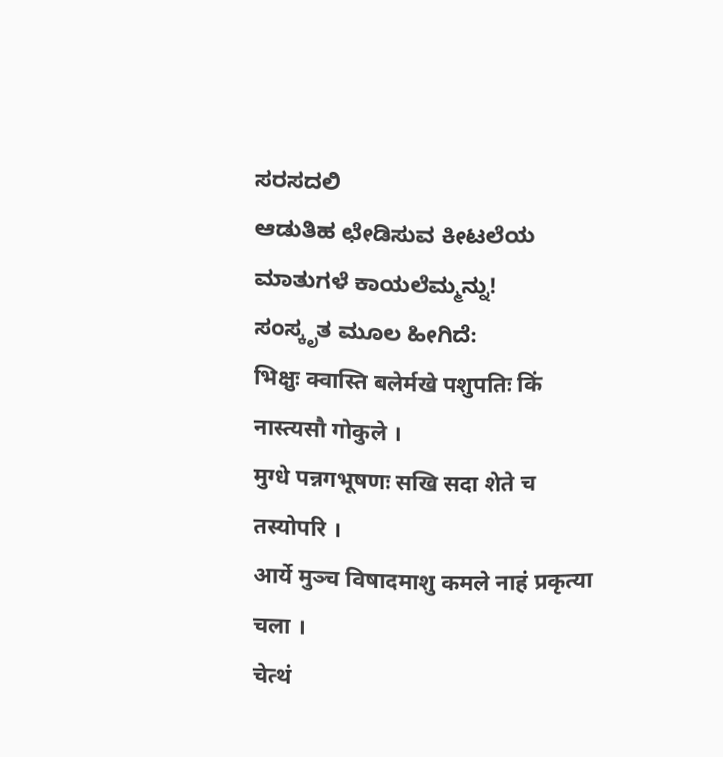ಸರಸದಲಿ
ಆಡುತಿಹ ಛೇಡಿಸುವ ಕೀಟಲೆಯ ಮಾತುಗಳೆ ಕಾಯಲೆಮ್ಮನ್ನು!
ಸಂಸ್ಕೃತ ಮೂಲ ಹೀಗಿದೆ:
भिक्षुः क्वास्ति बलेर्मखे पशुपतिः किं नास्त्यसौ गोकुले ।
मुग्धे पन्नगभूषणः सखि सदा शेते च तस्योपरि ।
आर्ये मुञ्च विषादमाशु कमले नाहं प्रकृत्या चला ।
चेत्थं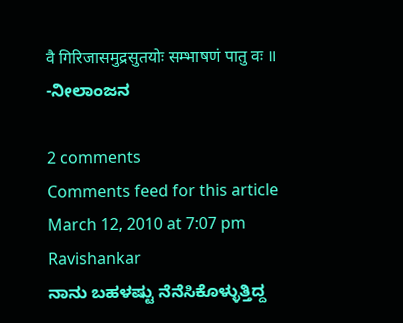वै गिरिजासमुद्रसुतयोः सम्भाषणं पातु वः ॥
-ನೀಲಾಂಜನ

2 comments
Comments feed for this article
March 12, 2010 at 7:07 pm
Ravishankar
ನಾನು ಬಹಳಷ್ಟು ನೆನೆಸಿಕೊಳ್ಳುತ್ತಿದ್ದ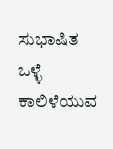ಸುಭಾಷಿತ
ಒಳ್ಳೆ ಕಾಲಿಳೆಯುವ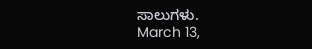ಸಾಲುಗಳು.
March 13,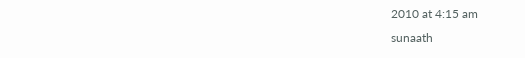2010 at 4:15 am
sunaath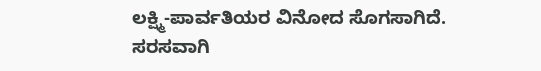ಲಕ್ಷ್ಮಿ-ಪಾರ್ವತಿಯರ ವಿನೋದ ಸೊಗಸಾಗಿದೆ. ಸರಸವಾಗಿ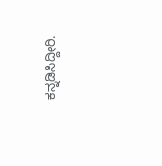ಕನ್ನಡಿಸಿದ್ದೀರಿ.